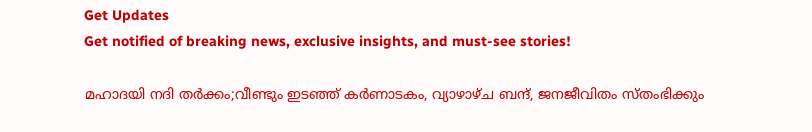Get Updates
Get notified of breaking news, exclusive insights, and must-see stories!

മഹാദയി നദി തര്‍ക്കം;വീണ്ടും ഇടഞ്ഞ് കര്‍ണാടകം, വ്യാഴാഴ്ച ബന്ദ്, ജനജീവിതം സ്തംഭിക്കും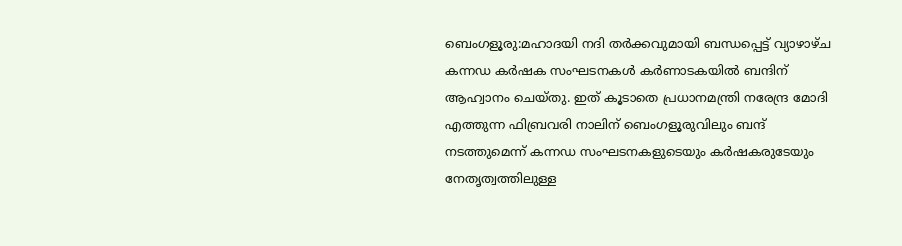ബെംഗളൂരു:മഹാദയി നദി തര്‍ക്കവുമായി ബന്ധപ്പെട്ട് വ്യാഴാഴ്ച കന്നഡ കര്‍ഷക സംഘടനകള്‍ കര്‍ണാടകയില്‍ ബന്ദിന് ആഹ്വാനം ചെയ്തു. ഇത് കൂടാതെ പ്രധാനമന്ത്രി നരേന്ദ്ര മോദി എത്തുന്ന ഫിബ്രവരി നാലിന് ബെംഗളൂരുവിലും ബന്ദ് നടത്തുമെന്ന് കന്നഡ സംഘടനകളുടെയും കര്‍ഷകരുടേയും നേതൃത്വത്തിലുള്ള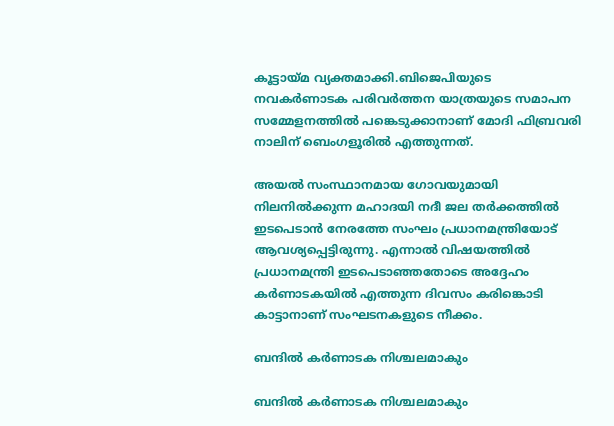കൂട്ടായ്മ വ്യക്തമാക്കി.ബിജെപിയുടെ നവകര്‍ണാടക പരിവര്‍ത്തന യാത്രയുടെ സമാപന സമ്മേളനത്തില്‍ പങ്കെടുക്കാനാണ് മോദി ഫിബ്രവരി നാലിന് ബെംഗളൂരില്‍ എത്തുന്നത്.

അയല്‍ സംസ്ഥാനമായ ഗോവയുമായി നിലനില്‍ക്കുന്ന മഹാദയി നദീ ജല തര്‍ക്കത്തില്‍ ഇടപെടാന്‍ നേരത്തേ സംഘം പ്രധാനമന്ത്രിയോട് ആവശ്യപ്പെട്ടിരുന്നു. എന്നാല്‍ വിഷയത്തില്‍ പ്രധാനമന്ത്രി ഇടപെടാഞ്ഞതോടെ അദ്ദേഹം കര്‍ണാടകയില്‍ എത്തുന്ന ദിവസം കരിങ്കൊടി കാട്ടാനാണ് സംഘടനകളുടെ നീക്കം.

ബന്ദില്‍ കര്‍ണാടക നിശ്ചലമാകും

ബന്ദില്‍ കര്‍ണാടക നിശ്ചലമാകും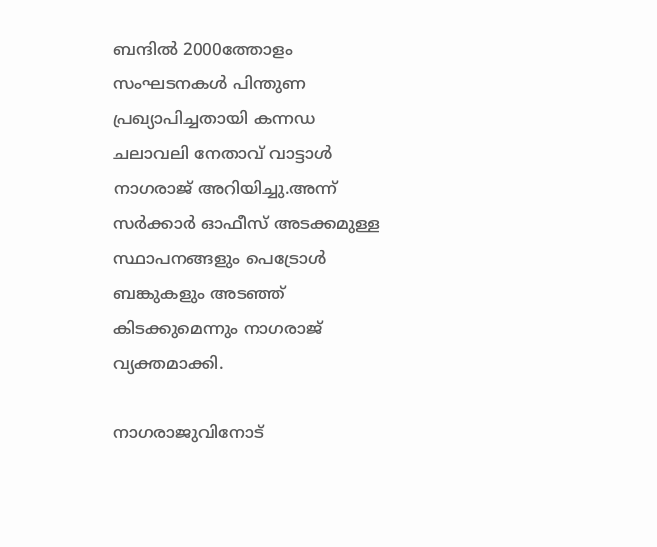ബന്ദില്‍ 2000ത്തോളം സംഘടനകള്‍ പിന്തുണ പ്രഖ്യാപിച്ചതായി കന്നഡ ചലാവലി നേതാവ് വാട്ടാള്‍ നാഗരാജ് അറിയിച്ചു.അന്ന് സര്‍ക്കാര്‍ ഓഫീസ് അടക്കമുള്ള സ്ഥാപനങ്ങളും പെട്രോള്‍ ബങ്കുകളും അടഞ്ഞ് കിടക്കുമെന്നും നാഗരാജ് വ്യക്തമാക്കി.

നാഗരാജുവിനോട്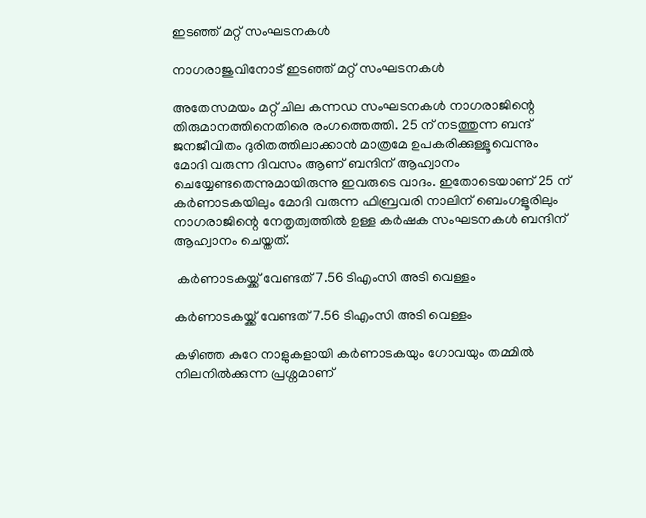ഇടഞ്ഞ് മറ്റ് സംഘടനകള്‍

നാഗരാജുവിനോട് ഇടഞ്ഞ് മറ്റ് സംഘടനകള്‍

അതേസമയം മറ്റ് ചില കന്നഡ സംഘടനകള്‍ നാഗരാജിന്റെ തിരുമാനത്തിനെതിരെ രംഗത്തെത്തി. 25 ന് നടത്തുന്ന ബന്ദ് ജനജീവിതം ദുരിതത്തിലാക്കാന്‍ മാത്രമേ ഉപകരിക്കുള്ളൂവെന്നും മോദി വരുന്ന ദിവസം ആണ് ബന്ദിന് ആഹ്വാനം ചെയ്യേണ്ടതെന്നുമായിരുന്നു ഇവരുടെ വാദം. ഇതോടെയാണ് 25 ന് കര്‍ണാടകയിലും മോദി വരുന്ന ഫിബ്രവരി നാലിന് ബെംഗളൂരിലും നാഗരാജിന്റെ നേതൃത്വത്തില്‍ ഉള്ള കര്‍ഷക സംഘടനകള്‍ ബന്ദിന് ആഹ്വാനം ചെയ്തത്.

 കര്‍ണാടകയ്ക്ക് വേണ്ടത് 7.56 ടിഎംസി അടി വെള്ളം

കര്‍ണാടകയ്ക്ക് വേണ്ടത് 7.56 ടിഎംസി അടി വെള്ളം

കഴിഞ്ഞ കുറേ നാളുകളായി കര്‍ണാടകയും ഗോവയും തമ്മില്‍ നിലനില്‍ക്കുന്ന പ്രശ്നമാണ്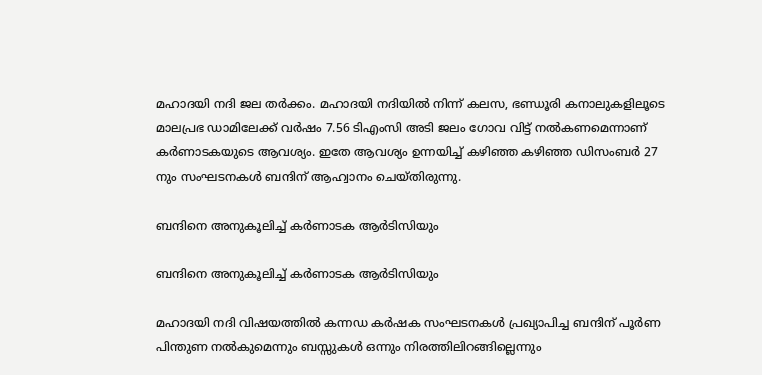മഹാദയി നദി ജല തര്‍ക്കം. മഹാദയി നദിയില്‍ നിന്ന് കലസ, ഭണ്ഡൂരി കനാലുകളിലൂടെ മാലപ്രഭ ഡാമിലേക്ക് വര്‍ഷം 7.56 ടിഎംസി അടി ജലം ഗോവ വിട്ട് നല്‍കണമെന്നാണ് കര്‍ണാടകയുടെ ആവശ്യം. ഇതേ ആവശ്യം ഉന്നയിച്ച് കഴിഞ്ഞ കഴിഞ്ഞ ഡിസംബര്‍ 27 നും സംഘടനകള്‍ ബന്ദിന് ആഹ്വാനം ചെയ്തിരുന്നു.

ബന്ദിനെ അനുകൂലിച്ച് കര്‍ണാടക ആര്‍ടിസിയും

ബന്ദിനെ അനുകൂലിച്ച് കര്‍ണാടക ആര്‍ടിസിയും

മഹാദയി നദി വിഷയത്തില്‍ കന്നഡ കര്‍ഷക സംഘടനകള്‍ പ്രഖ്യാപിച്ച ബന്ദിന് പൂര്‍ണ പിന്തുണ നല്‍കുമെന്നും ബസ്സുകള്‍ ഒന്നും നിരത്തിലിറങ്ങില്ലെന്നും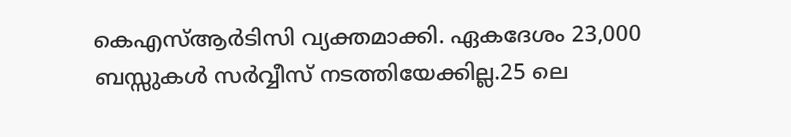കെഎസ്ആര്‍ടിസി വ്യക്തമാക്കി. ഏകദേശം 23,000 ബസ്സുകള്‍ സര്‍വ്വീസ് നടത്തിയേക്കില്ല.25 ലെ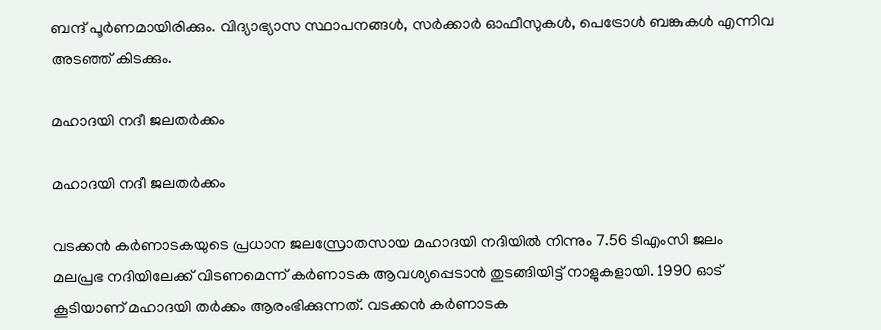ബന്ദ് പൂര്‍ണമായിരിക്കും. വിദ്യാഭ്യാസ സ്ഥാപനങ്ങള്‍, സര്‍ക്കാര്‍ ഓഫീസുകള്‍, പെട്രോള്‍ ബങ്കുകള്‍ എന്നിവ അടഞ്ഞ് കിടക്കും.

മഹാദയി നദീ ജലതര്‍ക്കം

മഹാദയി നദീ ജലതര്‍ക്കം

വടക്കന്‍ കര്‍ണാടകയുടെ പ്രധാന ജലസ്രോതസായ മഹാദയി നദിയില്‍ നിന്നും 7.56 ടിഎംസി ജലം മലപ്രഭ നദിയിലേക്ക് വിടണമെന്ന് കര്‍ണാടക ആവശ്യപ്പെടാന്‍ തുടങ്ങിയിട്ട് നാളുകളായി. 1990 ഓട് കൂടിയാണ് മഹാദയി തര്‍ക്കം ആരംഭിക്കുന്നത്. വടക്കന്‍ കര്‍ണാടക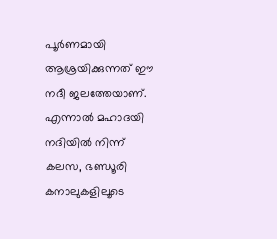പൂര്‍ണമായി ആശ്രയിക്കുന്നത് ഈ നദീ ജലത്തേയാണ്. എന്നാല്‍ മഹാദയി നദിയില്‍ നിന്ന് കലസ, ഭണ്ഡൂരി കനാലുകളിലൂടെ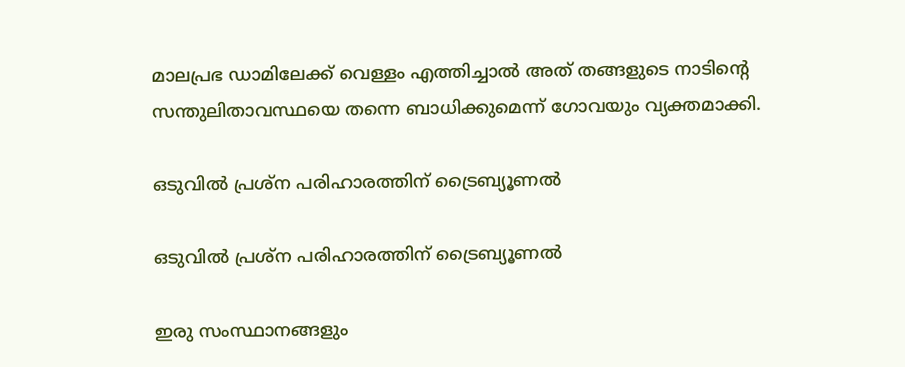മാലപ്രഭ ഡാമിലേക്ക് വെള്ളം എത്തിച്ചാല്‍ അത് തങ്ങളുടെ നാടിന്‍റെ സന്തുലിതാവസ്ഥയെ തന്നെ ബാധിക്കുമെന്ന് ഗോവയും വ്യക്തമാക്കി.

ഒടുവില്‍ പ്രശ്ന പരിഹാരത്തിന് ട്രൈബ്യൂണല്‍

ഒടുവില്‍ പ്രശ്ന പരിഹാരത്തിന് ട്രൈബ്യൂണല്‍

ഇരു സംസ്ഥാനങ്ങളും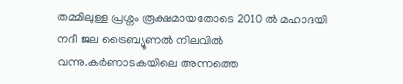തമ്മിലുള്ള പ്രശ്നം രൂക്ഷമായതോടെ 2010 ല്‍ മഹാദയി നദീ ജല ട്രൈബ്യൂണല്‍ നിലവില്‍ വന്നു.കര്‍ണാടകയിലെ അന്നത്തെ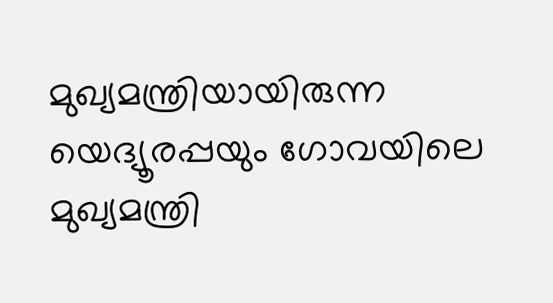മുഖ്യമന്ത്രിയായിരുന്ന യെദ്യൂരപ്പയും ഗോവയിലെ മുഖ്യമന്ത്രി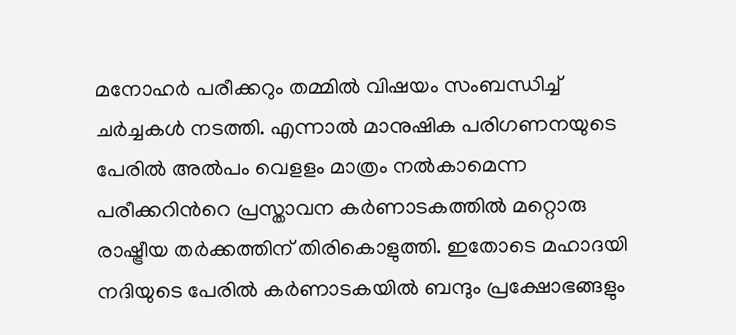മനോഹര്‍ പരീക്കറും തമ്മില്‍ വിഷയം സംബന്ധിച്ച് ചര്‍ച്ചകള്‍ നടത്തി. എന്നാല്‍ മാനുഷിക പരിഗണനയുടെ പേരില്‍ അല്‍പം വെളളം മാത്രം നല്‍കാമെന്ന പരീക്കറിന്‍റെ പ്രസ്താവന കര്‍ണാടകത്തില്‍ മറ്റൊരു രാഷ്ട്രീയ തര്‍ക്കത്തിന് തിരികൊളുത്തി. ഇതോടെ മഹാദയി നദിയുടെ പേരില്‍ കര്‍ണാടകയില്‍ ബന്ദും പ്രക്ഷോഭങ്ങളും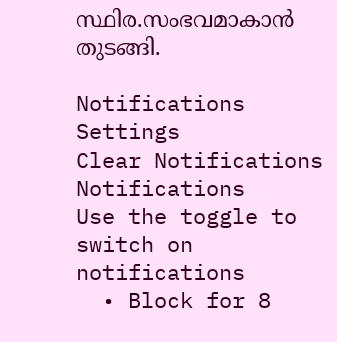സ്ഥിര.സംഭവമാകാന്‍ തുടങ്ങി.

Notifications
Settings
Clear Notifications
Notifications
Use the toggle to switch on notifications
  • Block for 8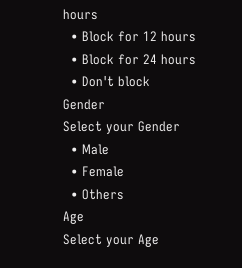hours
  • Block for 12 hours
  • Block for 24 hours
  • Don't block
Gender
Select your Gender
  • Male
  • Female
  • Others
Age
Select your Age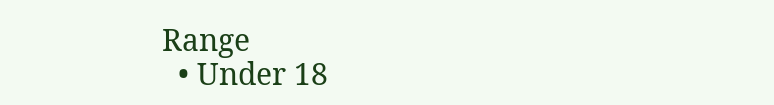Range
  • Under 18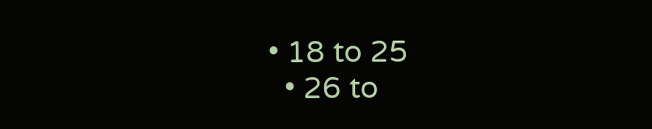• 18 to 25
  • 26 to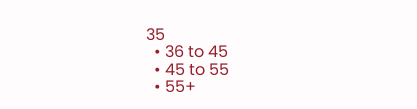35
  • 36 to 45
  • 45 to 55
  • 55+